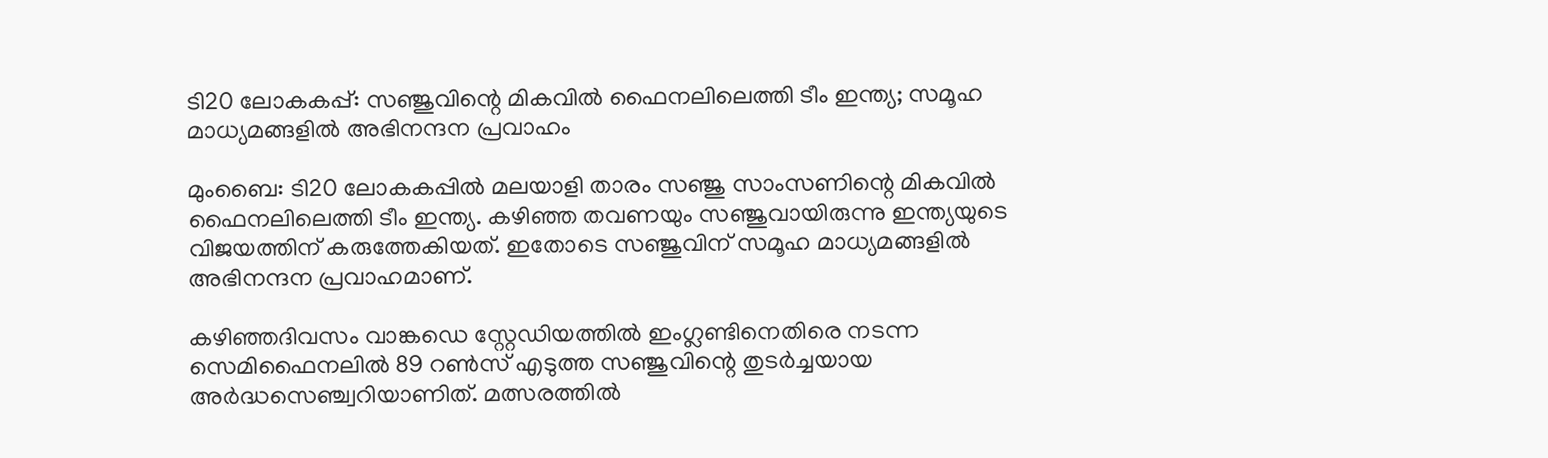ടി20 ലോകകപ്പ്: സഞ്ജുവിന്റെ മികവില്‍ ഫൈനലിലെത്തി ടീം ഇന്ത്യ; സമൂഹ മാധ്യമങ്ങളില്‍ അഭിനന്ദന പ്രവാഹം

മുംബൈ: ടി20 ലോകകപ്പില്‍ മലയാളി താരം സഞ്ജു സാംസണിന്റെ മികവില്‍ ഫൈനലിലെത്തി ടീം ഇന്ത്യ. കഴിഞ്ഞ തവണയും സഞ്ജുവായിരുന്നു ഇന്ത്യയുടെ വിജയത്തിന് കരുത്തേകിയത്. ഇതോടെ സഞ്ജുവിന് സമൂഹ മാധ്യമങ്ങളില്‍ അഭിനന്ദന പ്രവാഹമാണ്.

കഴിഞ്ഞദിവസം വാങ്കഡെ സ്റ്റേഡിയത്തില്‍ ഇംഗ്ലണ്ടിനെതിരെ നടന്ന സെമിഫൈനലില്‍ 89 റണ്‍സ് എടുത്ത സഞ്ജുവിന്റെ തുടര്‍ച്ചയായ അര്‍ദ്ധസെഞ്ച്വറിയാണിത്. മത്സരത്തില്‍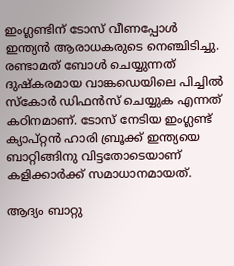ഇംഗ്ലണ്ടിന് ടോസ് വീണപ്പോള്‍ ഇന്ത്യന്‍ ആരാധകരുടെ നെഞ്ചിടിച്ചു. രണ്ടാമത് ബോള്‍ ചെയ്യുന്നത് ദുഷ്‌കരമായ വാങ്കഡെയിലെ പിച്ചില്‍ സ്‌കോര്‍ ഡിഫന്‍സ് ചെയ്യുക എന്നത് കഠിനമാണ്. ടോസ് നേടിയ ഇംഗ്ലണ്ട് ക്യാപ്റ്റന്‍ ഹാരി ബ്രൂക്ക് ഇന്ത്യയെ ബാറ്റിങ്ങിനു വിട്ടതോടെയാണ് കളിക്കാര്‍ക്ക് സമാധാനമായത്.

ആദ്യം ബാറ്റു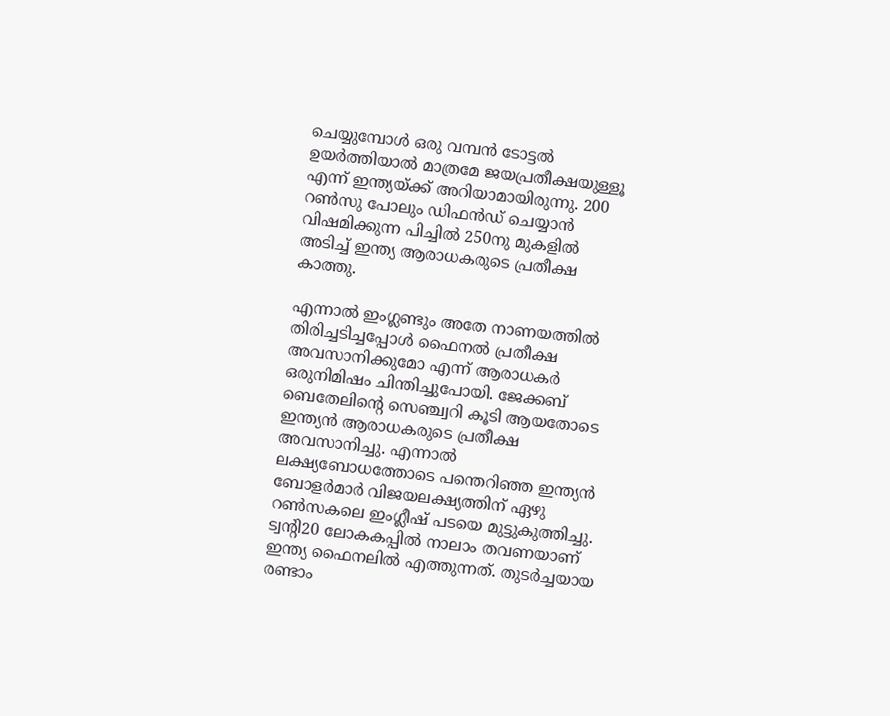ചെയ്യുമ്പോള്‍ ഒരു വമ്പന്‍ ടോട്ടല്‍ ഉയര്‍ത്തിയാല്‍ മാത്രമേ ജയപ്രതീക്ഷയുള്ളൂ എന്ന് ഇന്ത്യയ്ക്ക് അറിയാമായിരുന്നു. 200 റണ്‍സു പോലും ഡിഫന്‍ഡ് ചെയ്യാന്‍ വിഷമിക്കുന്ന പിച്ചില്‍ 250നു മുകളില്‍ അടിച്ച് ഇന്ത്യ ആരാധകരുടെ പ്രതീക്ഷ കാത്തു.

എന്നാല്‍ ഇംഗ്ലണ്ടും അതേ നാണയത്തില്‍ തിരിച്ചടിച്ചപ്പോള്‍ ഫൈനല്‍ പ്രതീക്ഷ അവസാനിക്കുമോ എന്ന് ആരാധകര്‍ ഒരുനിമിഷം ചിന്തിച്ചുപോയി. ജേക്കബ് ബെതേലിന്റെ സെഞ്ച്വറി കൂടി ആയതോടെ ഇന്ത്യന്‍ ആരാധകരുടെ പ്രതീക്ഷ അവസാനിച്ചു. എന്നാല്‍ ലക്ഷ്യബോധത്തോടെ പന്തെറിഞ്ഞ ഇന്ത്യന്‍ ബോളര്‍മാര്‍ വിജയലക്ഷ്യത്തിന് ഏഴു റണ്‍സകലെ ഇംഗ്ലീഷ് പടയെ മുട്ടുകുത്തിച്ചു. ട്വന്റി20 ലോകകപ്പില്‍ നാലാം തവണയാണ് ഇന്ത്യ ഫൈനലില്‍ എത്തുന്നത്. തുടര്‍ച്ചയായ രണ്ടാം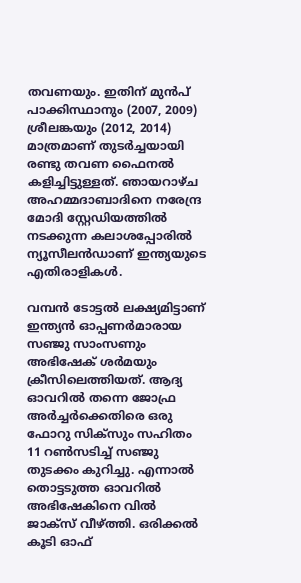തവണയും. ഇതിന് മുന്‍പ് പാക്കിസ്ഥാനും (2007, 2009) ശ്രീലങ്കയും (2012, 2014) മാത്രമാണ് തുടര്‍ച്ചയായി രണ്ടു തവണ ഫൈനല്‍ കളിച്ചിട്ടുള്ളത്. ഞായറാഴ്ച അഹമ്മദാബാദിനെ നരേന്ദ്ര മോദി സ്റ്റേഡിയത്തില്‍ നടക്കുന്ന കലാശപ്പോരില്‍ ന്യൂസീലന്‍ഡാണ് ഇന്ത്യയുടെ എതിരാളികള്‍.

വമ്പന്‍ ടോട്ടല്‍ ലക്ഷ്യമിട്ടാണ് ഇന്ത്യന്‍ ഓപ്പണര്‍മാരായ സഞ്ജു സാംസണും അഭിഷേക് ശര്‍മയും ക്രീസിലെത്തിയത്. ആദ്യ ഓവറില്‍ തന്നെ ജോഫ്ര അര്‍ച്ചര്‍ക്കെതിരെ ഒരു ഫോറു സിക്‌സും സഹിതം 11 റണ്‍സടിച്ച് സഞ്ജു തുടക്കം കുറിച്ചു. എന്നാല്‍ തൊട്ടടുത്ത ഓവറില്‍ അഭിഷേകിനെ വില്‍ ജാക്‌സ് വീഴ്ത്തി. ഒരിക്കല്‍ കൂടി ഓഫ്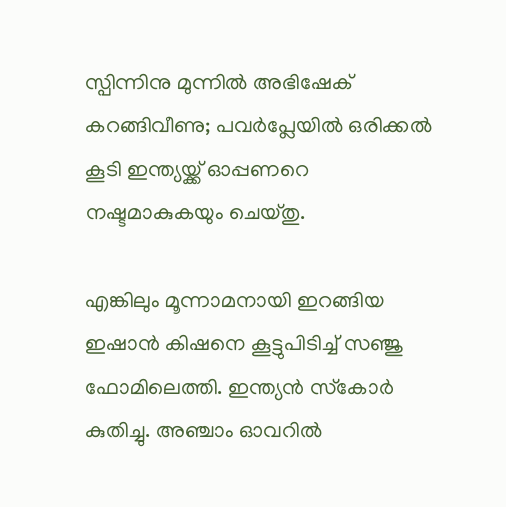സ്പിന്നിനു മുന്നില്‍ അഭിഷേക് കറങ്ങിവീണു; പവര്‍പ്ലേയില്‍ ഒരിക്കല്‍ കൂടി ഇന്ത്യയ്ക്ക് ഓപ്പണറെ നഷ്ടമാകുകയും ചെയ്തു.

എങ്കിലും മൂന്നാമനായി ഇറങ്ങിയ ഇഷാന്‍ കിഷനെ കൂട്ടുപിടിച്ച് സഞ്ജു ഫോമിലെത്തി. ഇന്ത്യന്‍ സ്‌കോര്‍ കുതിച്ചു. അഞ്ചാം ഓവറില്‍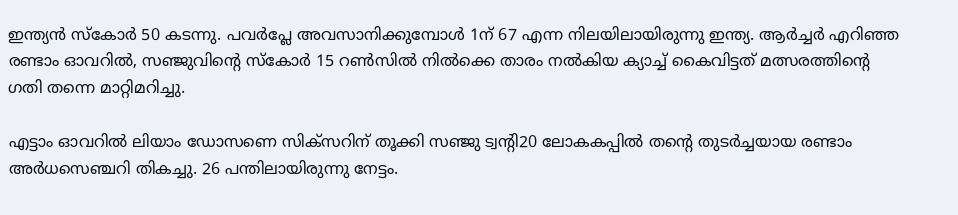ഇന്ത്യന്‍ സ്‌കോര്‍ 50 കടന്നു. പവര്‍പ്ലേ അവസാനിക്കുമ്പോള്‍ 1ന് 67 എന്ന നിലയിലായിരുന്നു ഇന്ത്യ. ആര്‍ച്ചര്‍ എറിഞ്ഞ രണ്ടാം ഓവറില്‍, സഞ്ജുവിന്റെ സ്‌കോര്‍ 15 റണ്‍സില്‍ നില്‍ക്കെ താരം നല്‍കിയ ക്യാച്ച് കൈവിട്ടത് മത്സരത്തിന്റെ ഗതി തന്നെ മാറ്റിമറിച്ചു.

എട്ടാം ഓവറില്‍ ലിയാം ഡോസണെ സിക്‌സറിന് തൂക്കി സഞ്ജു ട്വന്റി20 ലോകകപ്പില്‍ തന്റെ തുടര്‍ച്ചയായ രണ്ടാം അര്‍ധസെഞ്ചറി തികച്ചു. 26 പന്തിലായിരുന്നു നേട്ടം.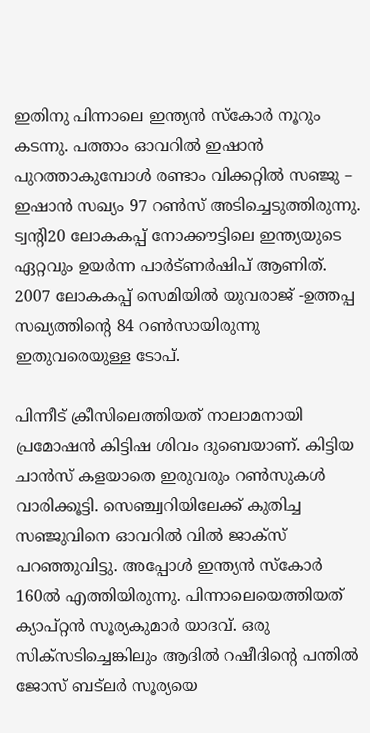ഇതിനു പിന്നാലെ ഇന്ത്യന്‍ സ്‌കോര്‍ നൂറും കടന്നു. പത്താം ഓവറില്‍ ഇഷാന്‍ പുറത്താകുമ്പോള്‍ രണ്ടാം വിക്കറ്റില്‍ സഞ്ജു – ഇഷാന്‍ സഖ്യം 97 റണ്‍സ് അടിച്ചെടുത്തിരുന്നു. ട്വന്റി20 ലോകകപ്പ് നോക്കൗട്ടിലെ ഇന്ത്യയുടെ ഏറ്റവും ഉയര്‍ന്ന പാര്‍ട്ണര്‍ഷിപ് ആണിത്. 2007 ലോകകപ്പ് സെമിയില്‍ യുവരാജ് -ഉത്തപ്പ സഖ്യത്തിന്റെ 84 റണ്‍സായിരുന്നു ഇതുവരെയുള്ള ടോപ്.

പിന്നീട് ക്രീസിലെത്തിയത് നാലാമനായി പ്രമോഷന്‍ കിട്ടിഷ ശിവം ദുബെയാണ്. കിട്ടിയ ചാന്‍സ് കളയാതെ ഇരുവരും റണ്‍സുകള്‍ വാരിക്കൂട്ടി. സെഞ്ച്വറിയിലേക്ക് കുതിച്ച സഞ്ജുവിനെ ഓവറില്‍ വില്‍ ജാക്‌സ് പറഞ്ഞുവിട്ടു. അപ്പോള്‍ ഇന്ത്യന്‍ സ്‌കോര്‍ 160ല്‍ എത്തിയിരുന്നു. പിന്നാലെയെത്തിയത് ക്യാപ്റ്റന്‍ സൂര്യകുമാര്‍ യാദവ്. ഒരു സിക്‌സടിച്ചെങ്കിലും ആദില്‍ റഷീദിന്റെ പന്തില്‍ ജോസ് ബട്ലര്‍ സൂര്യയെ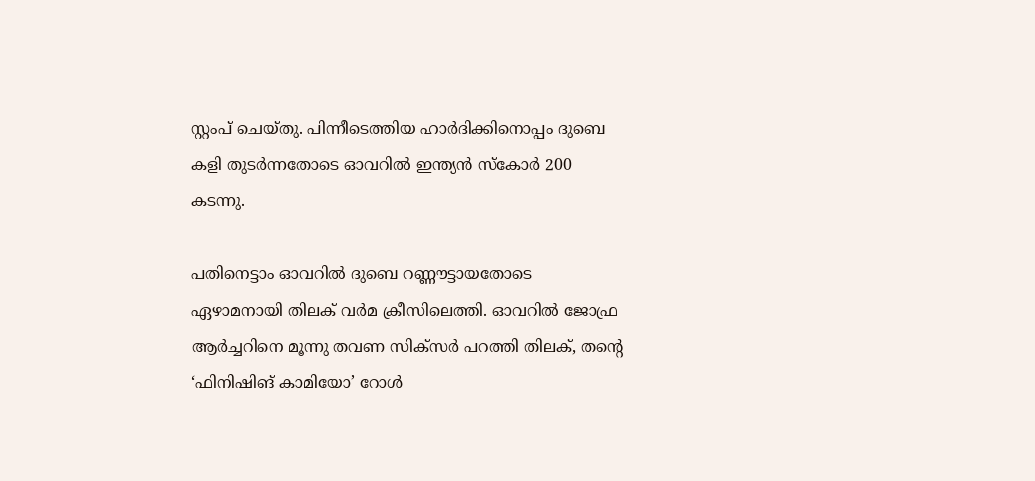സ്റ്റംപ് ചെയ്തു. പിന്നീടെത്തിയ ഹാര്‍ദിക്കിനൊപ്പം ദുബെ കളി തുടര്‍ന്നതോടെ ഓവറില്‍ ഇന്ത്യന്‍ സ്‌കോര്‍ 200 കടന്നു.

പതിനെട്ടാം ഓവറില്‍ ദുബെ റണ്ണൗട്ടായതോടെ ഏഴാമനായി തിലക് വര്‍മ ക്രീസിലെത്തി. ഓവറില്‍ ജോഫ്ര ആര്‍ച്ചറിനെ മൂന്നു തവണ സിക്‌സര്‍ പറത്തി തിലക്, തന്റെ ‘ഫിനിഷിങ് കാമിയോ’ റോള്‍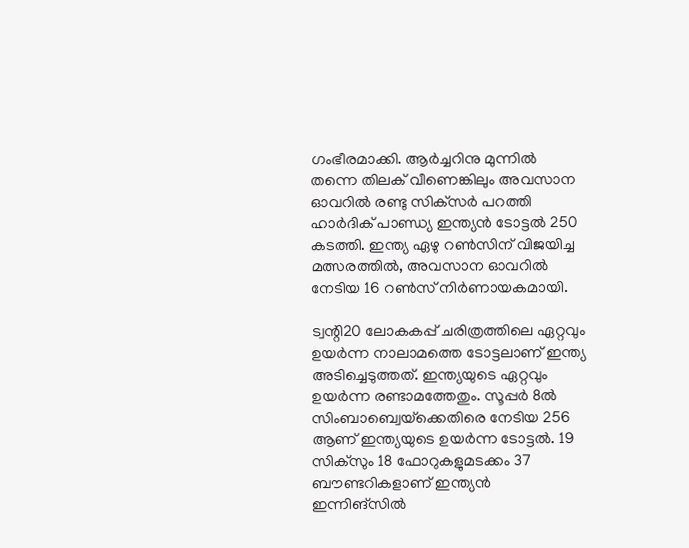ഗംഭീരമാക്കി. ആര്‍ച്ചറിനു മുന്നില്‍ തന്നെ തിലക് വീണെങ്കിലും അവസാന ഓവറില്‍ രണ്ടു സിക്‌സര്‍ പറത്തി ഹാര്‍ദിക് പാണ്ഡ്യ ഇന്ത്യന്‍ ടോട്ടല്‍ 250 കടത്തി. ഇന്ത്യ ഏഴു റണ്‍സിന് വിജയിച്ച മത്സരത്തില്‍, അവസാന ഓവറില്‍ നേടിയ 16 റണ്‍സ് നിര്‍ണായകമായി.

ട്വന്റി20 ലോകകപ്പ് ചരിത്രത്തിലെ ഏറ്റവും ഉയര്‍ന്ന നാലാമത്തെ ടോട്ടലാണ് ഇന്ത്യ അടിച്ചെടുത്തത്. ഇന്ത്യയുടെ ഏറ്റവും ഉയര്‍ന്ന രണ്ടാമത്തേതും. സൂപ്പര്‍ 8ല്‍ സിംബാബ്വെയ്‌ക്കെതിരെ നേടിയ 256 ആണ് ഇന്ത്യയുടെ ഉയര്‍ന്ന ടോട്ടല്‍. 19 സിക്‌സും 18 ഫോറുകളുമടക്കം 37 ബൗണ്ടറികളാണ് ഇന്ത്യന്‍ ഇന്നിങ്‌സില്‍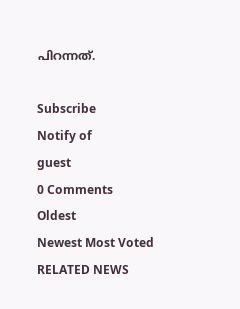പിറന്നത്.

Subscribe
Notify of
guest
0 Comments
Oldest
Newest Most Voted
RELATED NEWS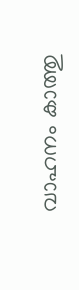വാഹനം കാത്തു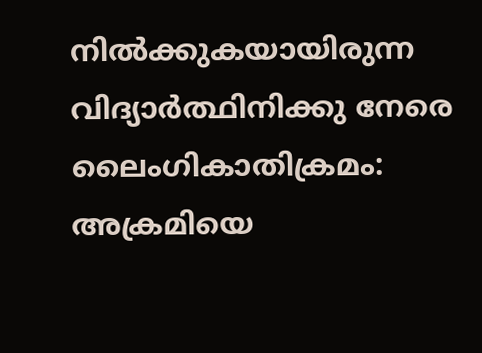നില്‍ക്കുകയായിരുന്ന വിദ്യാര്‍ത്ഥിനിക്കു നേരെ ലൈംഗികാതിക്രമം: അക്രമിയെ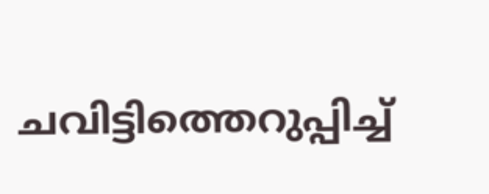ചവിട്ടിത്തെറുപ്പിച്ച്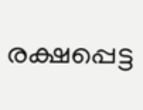രക്ഷപ്പെട്ട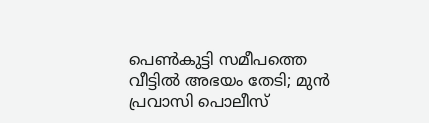പെണ്‍കുട്ടി സമീപത്തെ വീട്ടില്‍ അഭയം തേടി; മുന്‍ പ്രവാസി പൊലീസ്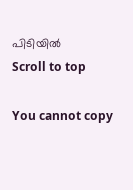പിടിയില്‍
Scroll to top

You cannot copy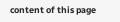content of this page